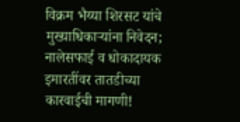विक्रम भैय्या शिरसट यांचे मुख्याधिकाऱ्यांना निवेदन; नालेसफाई व धोकादायक इमारतींवर तातडीच्या कारवाईची मागणी!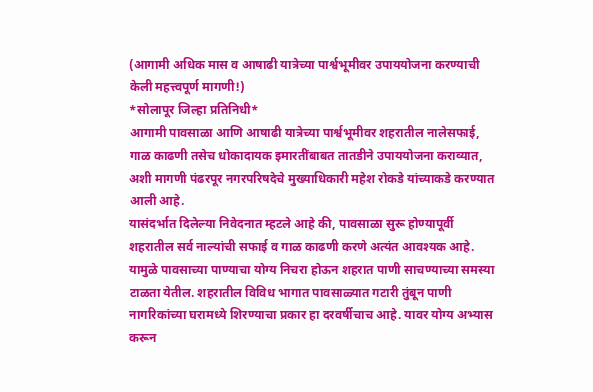(आगामी अधिक मास व आषाढी यात्रेच्या पार्श्वभूमीवर उपाययोजना करण्याची केली महत्त्वपूर्ण मागणी!)
*सोलापूर जिल्हा प्रतिनिधी*
आगामी पावसाळा आणि आषाढी यात्रेच्या पार्श्वभूमीवर शहरातील नालेसफाई, गाळ काढणी तसेच धोकादायक इमारतींबाबत तातडीने उपाययोजना कराव्यात, अशी मागणी पंढरपूर नगरपरिषदेचे मुख्याधिकारी महेश रोकडे यांच्याकडे करण्यात आली आहे.
यासंदर्भात दिलेल्या निवेदनात म्हटले आहे की, पावसाळा सुरू होण्यापूर्वी शहरातील सर्व नाल्यांची सफाई व गाळ काढणी करणे अत्यंत आवश्यक आहे. यामुळे पावसाच्या पाण्याचा योग्य निचरा होऊन शहरात पाणी साचण्याच्या समस्या टाळता येतील. शहरातील विविध भागात पावसाळ्यात गटारी तुंबून पाणी नागरिकांच्या घरामध्ये शिरण्याचा प्रकार हा दरवर्षीचाच आहे. यावर योग्य अभ्यास करून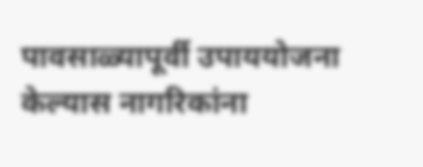पावसाळ्यापूर्वी उपाययोजना केल्यास नागरिकांना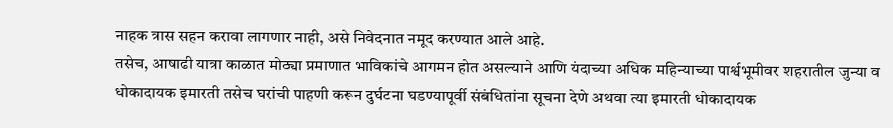नाहक त्रास सहन करावा लागणार नाही, असे निवेदनात नमूद करण्यात आले आहे.
तसेच, आषाढी यात्रा काळात मोठ्या प्रमाणात भाविकांचे आगमन होत असल्याने आणि यंदाच्या अधिक महिन्याच्या पार्श्वभूमीवर शहरातील जुन्या व धोकादायक इमारती तसेच घरांची पाहणी करून दुर्घटना घडण्यापूर्वी संबंधितांना सूचना देणे अथवा त्या इमारती धोकादायक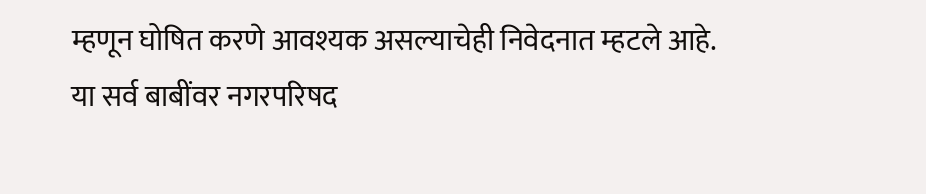म्हणून घोषित करणे आवश्यक असल्याचेही निवेदनात म्हटले आहे.
या सर्व बाबींवर नगरपरिषद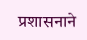प्रशासनाने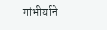गांभीर्याने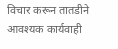विचार करून तातडीने आवश्यक कार्यवाही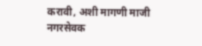करावी, अशी मागणी माजी नगरसेवक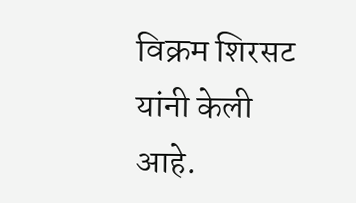विक्रम शिरसट यांनी केली आहे.